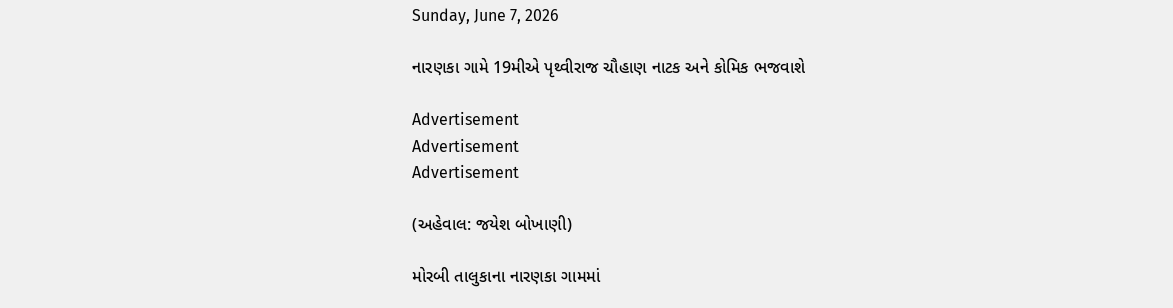Sunday, June 7, 2026

નારણકા ગામે 19મીએ પૃથ્વીરાજ ચૌહાણ નાટક અને કોમિક ભજવાશે

Advertisement
Advertisement
Advertisement

(અહેવાલ: જયેશ બોખાણી)

મોરબી તાલુકાના નારણકા ગામમાં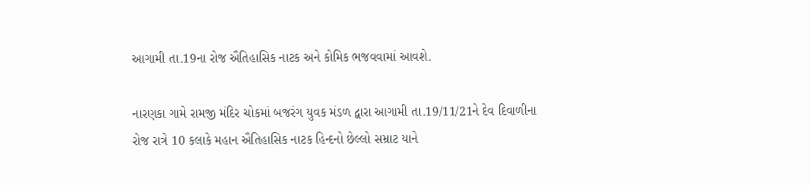આગામી તા.19ના રોજ ઐતિહાસિક નાટક અને કોમિક ભજવવામાં આવશે.

નારણકા ગામે રામજી મંદિર ચોકમાં બજરંગ યુવક મંડળ દ્વારા આગામી તા.19/11/21ને દેવ દિવાળીના રોજ રાત્રે 10 કલાકે મહાન ઐતિહાસિક નાટક હિન્દનો છેલ્લો સમ્રાટ યાને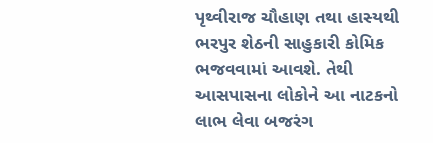પૃથ્વીરાજ ચૌહાણ તથા હાસ્યથી ભરપુર શેઠની સાહુકારી કોમિક ભજવવામાં આવશે. તેથી આસપાસના લોકોને આ નાટકનો લાભ લેવા બજરંગ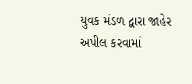યુવક મંડળ દ્વારા જાહેર અપીલ કરવામાં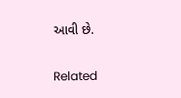આવી છે.

Related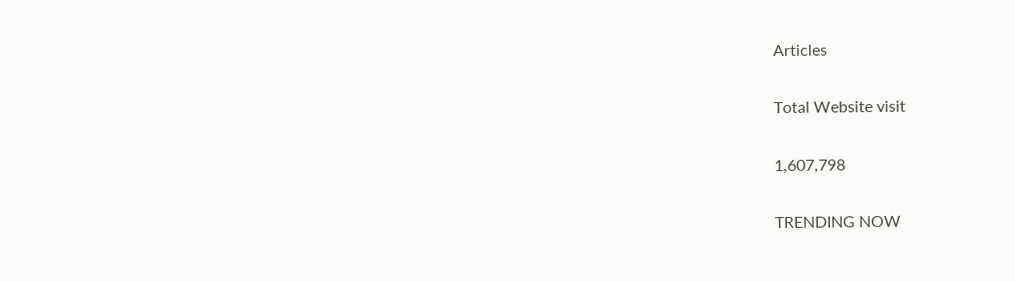Articles

Total Website visit

1,607,798

TRENDING NOW